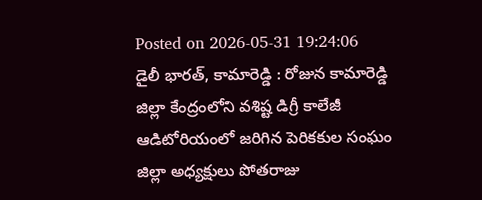Posted on 2026-05-31 19:24:06
డైలీ భారత్, కామారెడ్డి : రోజున కామారెడ్డి జిల్లా కేంద్రంలోని వశిష్ట డిగ్రీ కాలేజీ ఆడిటోరియంలో జరిగిన పెరికకుల సంఘం జిల్లా అధ్యక్షులు పోతరాజు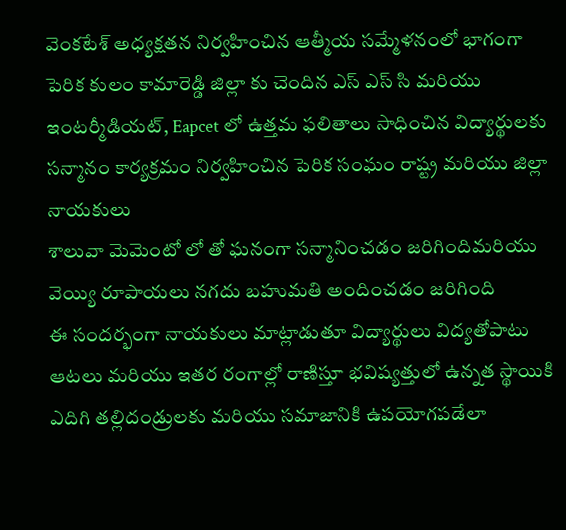వెంకటేశ్ అధ్యక్షతన నిర్వహించిన ఆత్మీయ సమ్మేళనంలో భాగంగా పెరిక కులం కామారెడ్డి జిల్లా కు చెందిన ఎస్ ఎస్ సి మరియు ఇంటర్మీడియట్, Eapcet లో ఉత్తమ ఫలితాలు సాధించిన విద్యార్థులకు సన్మానం కార్యక్రమం నిర్వహించిన పెరిక సంఘం రాష్ట్ర మరియు జిల్లా నాయకులు
శాలువా మెమెంటో లో తో ఘనంగా సన్మానించడం జరిగిందిమరియు వెయ్యి రూపాయలు నగదు బహుమతి అందించడం జరిగింది
ఈ సందర్భంగా నాయకులు మాట్లాడుతూ విద్యార్థులు విద్యతోపాటు ఆటలు మరియు ఇతర రంగాల్లో రాణిస్తూ భవిష్యత్తులో ఉన్నత స్థాయికి ఎదిగి తల్లిదండ్రులకు మరియు సమాజానికి ఉపయోగపడేలా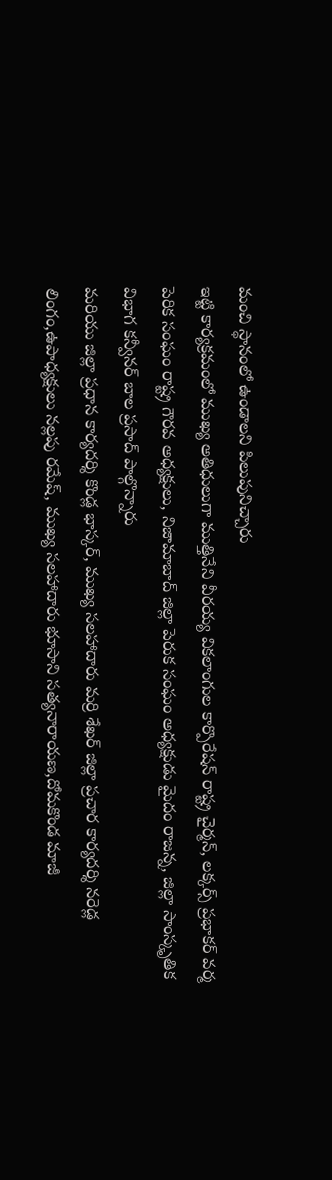మంచి స్థానంలో ఉండాలని పిలుపునిచ్చారు
ఇట్టి కార్యక్రమంలో ముఖ్య అతిధులుగా ముత్తినేని వీరయ్య వికలాంగుల కార్పొరేషన్ రాష్ట్ర చైర్మన్, లక్కర్స్ ప్రభాకర్ వర్మ పెరిక సంఘం రాష్ట్ర గౌరవ అధ్యక్షులు, నిజామాబాద్ జిల్లా పెరుక సంఘం అధ్యక్షుడు మైదం రాజన్న, జిల్లా సాంస్కృతిక విభాగ కన్వీనర్ బాల ప్రసాద్ పాల్గొన్నారు
మరియు జిల్లా ప్రధాన కార్యదర్శి కొండ్ల భాస్కర్, ముఖ్య సలహాదారు మర్రి శేఖర్ జిల్లా ప్రచార కార్యదర్శి నరెడ్ల లింగం,ఉపాధ్యక్షులు నల్లపు రమేష్, ముఖ్య సలహాదారు భూసాని సత్యనారాయణ,దోమకొండ మాజీ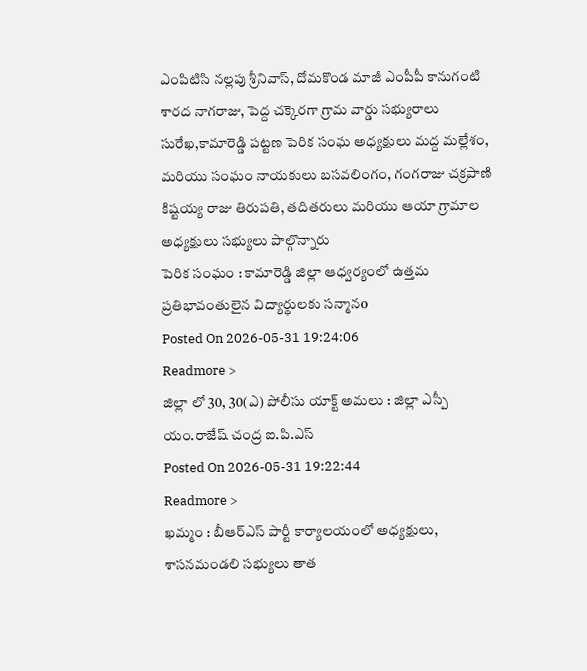ఎంపిటిసి నల్లపు శ్రీనివాస్, దోమకొండ మాజీ ఎంపీపీ కానుగంటి శారద నాగరాజు, పెద్ద చక్కెరగా గ్రామ వార్డు సభ్యురాలు సురేఖ,కామారెడ్డి పట్టణ పెరిక సంఘ అధ్యక్షులు మద్ద మల్లేశం, మరియు సంఘం నాయకులు బసవలింగం, గంగరాజు చక్రపాణి కిష్టయ్య రాజు తిరుపతి, తదితరులు మరియు ఆయా గ్రామాల అధ్యక్షులు సభ్యులు పాల్గొన్నారు
పెరిక సంఘం : కామారెడ్డి జిల్లా ఆధ్వర్యంలో ఉత్తమ ప్రతిభావంతులైన విద్యార్థులకు సన్మానo
Posted On 2026-05-31 19:24:06
Readmore >
జిల్లా లో 30, 30(ఎ) పోలీసు యాక్ట్ అమలు : జిల్లా ఎస్పీ యం.రాజేష్ చంద్ర ఐ.పి.ఎస్
Posted On 2026-05-31 19:22:44
Readmore >
ఖమ్మం : బీఆర్ఎస్ పార్టీ కార్యాలయంలో అధ్యక్షులు, శాసనమండలి సభ్యులు తాత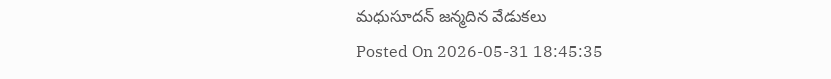మధుసూదన్ జన్మదిన వేడుకలు
Posted On 2026-05-31 18:45:35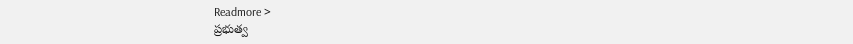Readmore >
ప్రభుత్వ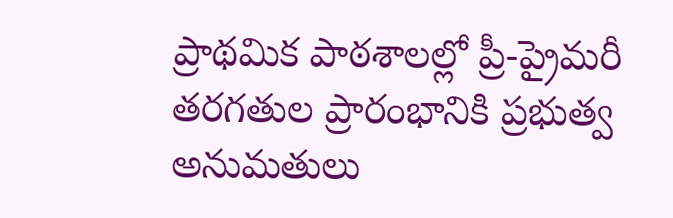ప్రాథమిక పాఠశాలల్లో ప్రీ-ప్రైమరీ తరగతుల ప్రారంభానికి ప్రభుత్వ అనుమతులు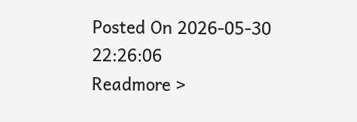Posted On 2026-05-30 22:26:06
Readmore >